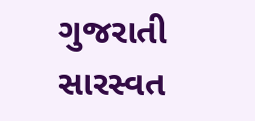ગુજરાતી સારસ્વત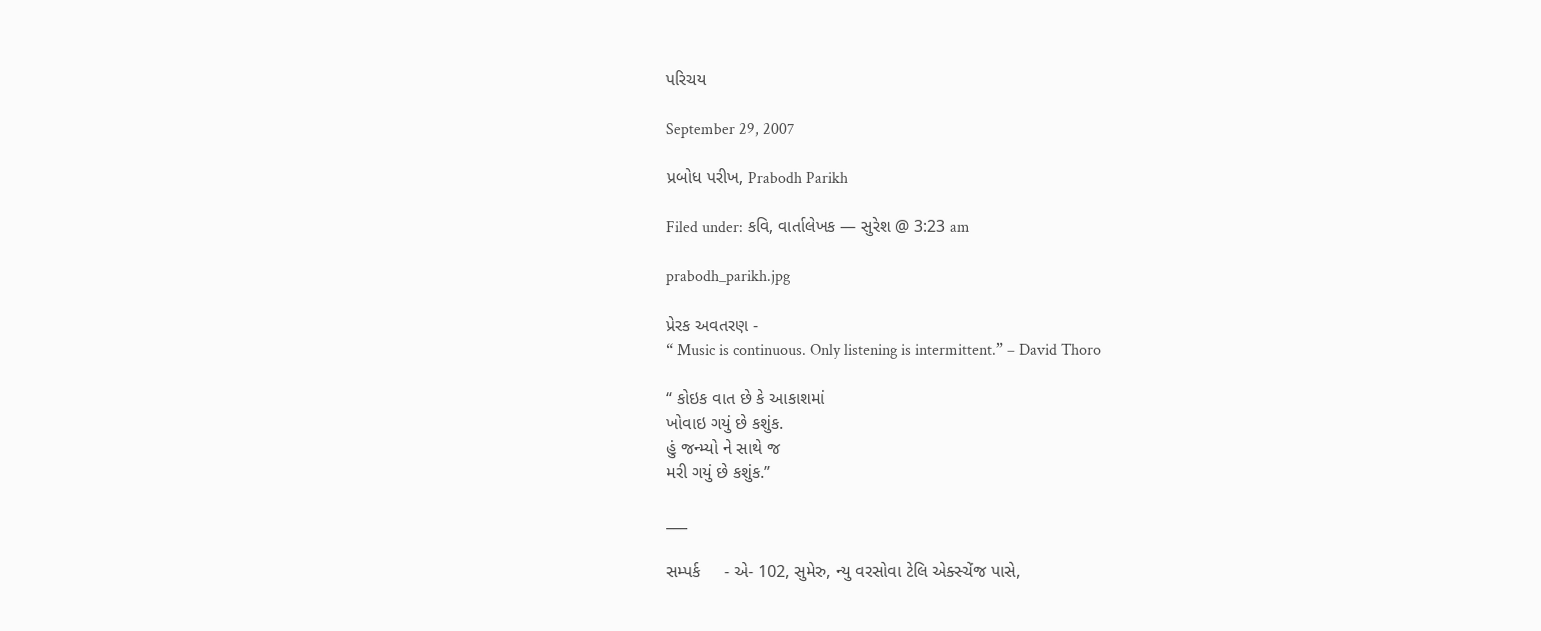પરિચય

September 29, 2007

પ્રબોધ પરીખ, Prabodh Parikh

Filed under: કવિ, વાર્તાલેખક — સુરેશ @ 3:23 am

prabodh_parikh.jpg

પ્રેરક અવતરણ -
“ Music is continuous. Only listening is intermittent.” – David Thoro

“ કોઇક વાત છે કે આકાશમાં
ખોવાઇ ગયું છે કશુંક.
હું જન્મ્યો ને સાથે જ
મરી ગયું છે કશુંક.”

___

સમ્પર્ક     - એ- 102, સુમેરુ, ન્યુ વરસોવા ટેલિ એક્સ્ચેંજ પાસે,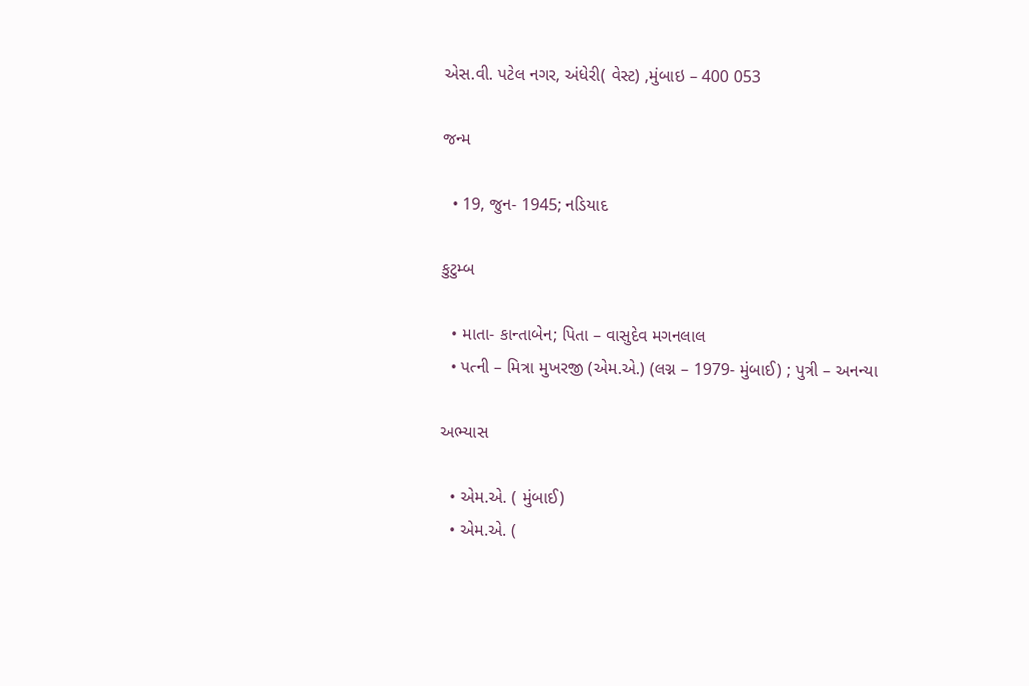એસ.વી. પટેલ નગર, અંધેરી( વેસ્ટ) ,મુંબાઇ – 400 053

જન્મ

  • 19, જુન- 1945; નડિયાદ

કુટુમ્બ

  • માતા- કાન્તાબેન; પિતા – વાસુદેવ મગનલાલ
  • પત્ની – મિત્રા મુખરજી (એમ.એ.) (લગ્ન – 1979- મુંબાઈ) ; પુત્રી – અનન્યા

અભ્યાસ

  • એમ.એ. ( મુંબાઈ)
  • એમ.એ. (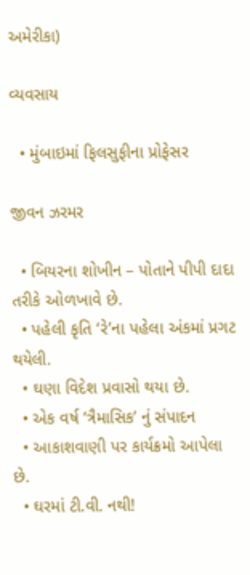અમેરીકા)

વ્યવસાય

  • મુંબાઇમાં ફિલસુફીના પ્રોફેસર

જીવન ઝરમર

  • બિયરના શોખીન – પોતાને પીપી દાદા તરીકે ઓળખાવે છે.
  • પહેલી કૃતિ ‘રે’ના પહેલા અંકમાં પ્રગટ થયેલી.
  • ઘણા વિદેશ પ્રવાસો થયા છે.
  • એક વર્ષ ‘ત્રૈમાસિક’ નું સંપાદન
  • આકાશવાણી પર કાર્યક્રમો આપેલા છે.
  • ઘરમાં ટી.વી. નથી!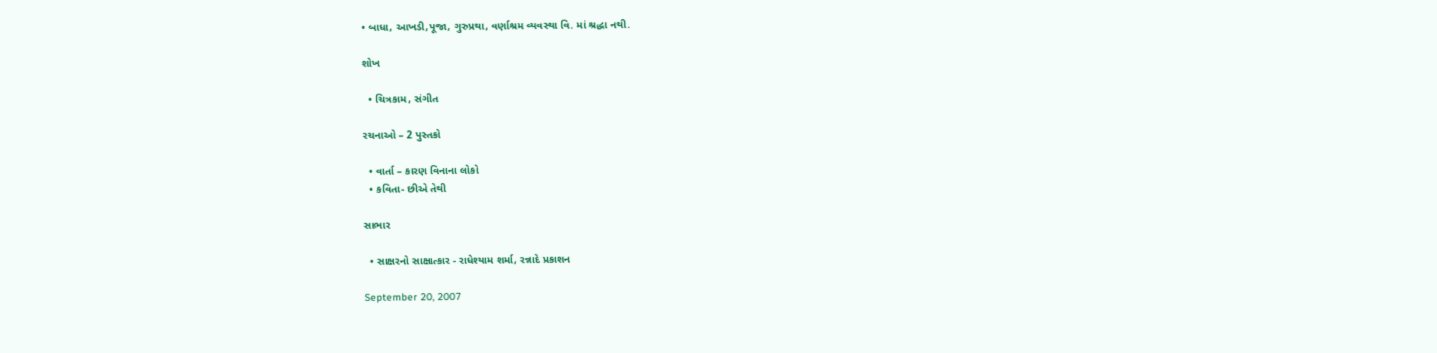• બાધા, આખડી,પૂજા, ગુરુપ્રથા, વર્ણાશ્રમ વ્યવસ્થા વિ. માં શ્રદ્ધા નથી.

શોખ

  • ચિત્રકામ, સંગીત

રચનાઓ – 2 પુસ્તકો

  • વાર્તા – કારણ વિનાના લોકો
  • કવિતા- છીએ તેથી

સાભાર

  • સાક્ષરનો સાક્ષાત્કાર - રાધેશ્યામ શર્મા, રન્નાદે પ્રકાશન

September 20, 2007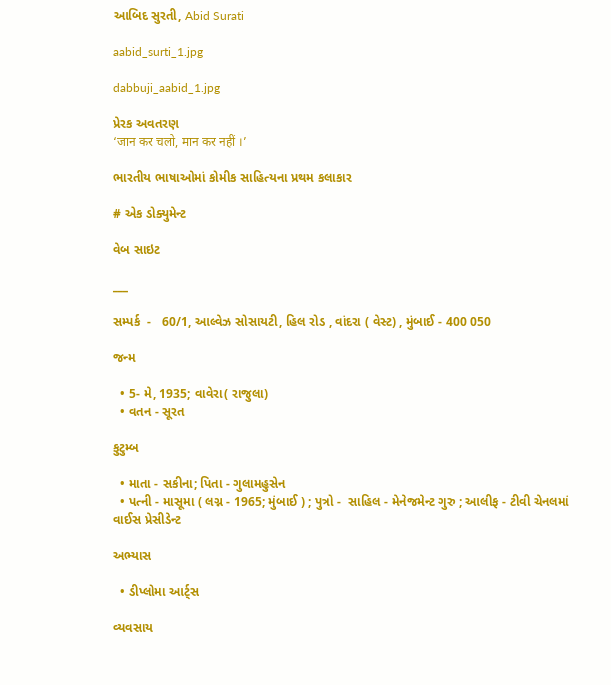આબિદ સુરતી, Abid Surati

aabid_surti_1.jpg

dabbuji_aabid_1.jpg

પ્રેરક અવતરણ
‘जान कर चलो, मान कर नहीं ।’

ભારતીય ભાષાઓમાં કોમીક સાહિત્યના પ્રથમ કલાકાર

# એક ડોક્યુમેન્ટ

વેબ સાઇટ

___

સમ્પર્ક  -   60/1, આલ્વેઝ સોસાયટી, હિલ રોડ , વાંદરા ( વેસ્ટ) , મુંબાઈ - 400 050

જન્મ

  • 5- મે, 1935; વાવેરા( રાજુલા)
  • વતન - સૂરત

કુટુમ્બ

  • માતા - સકીના; પિતા - ગુલામહુસેન
  • પત્ની - માસૂમા ( લગ્ન - 1965; મુંબાઈ ) ; પુત્રો -  સાહિલ - મેનેજમેન્ટ ગુરુ ; આલીફ - ટીવી ચેનલમાં વાઈસ પ્રેસીડેન્ટ

અભ્યાસ

  • ડીપ્લોમા આર્ટ્સ

વ્યવસાય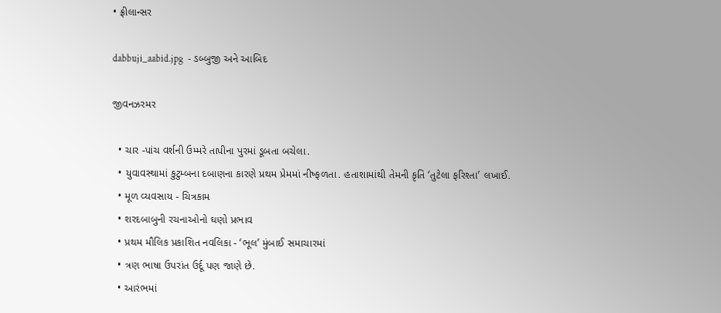• ફ્રીલાન્સર

dabbuji_aabid.jpg  - ડબ્બુજી અને આબિદ

જીવનઝરમર

  • ચાર -પાંચ વર્શની ઉમ્મરે તાપીના પુરમાં ડૂબતા બચેલા.
  • યુવાવસ્થામાં કુટુમ્બના દબાણના કારણે પ્રથમ પ્રેમમાં નીષ્ફળતા. હતાશામાંથી તેમની કૃતિ ‘તુટેલા ફરિશ્તા’ લખાઈ.
  • મૂળ વ્યવસાય - ચિત્રકામ
  • શરદબાબુની રચનાઓનો ઘણો પ્રભાવ
  • પ્રથમ મૌલિક પ્રકાશિત નવલિકા - ‘ભૂલ’ મુંબાઈ સમાચારમાં
  • ત્રણ ભાષા ઉપરાંત ઉર્દૂ પણ જાણે છે.
  • આરંભમાં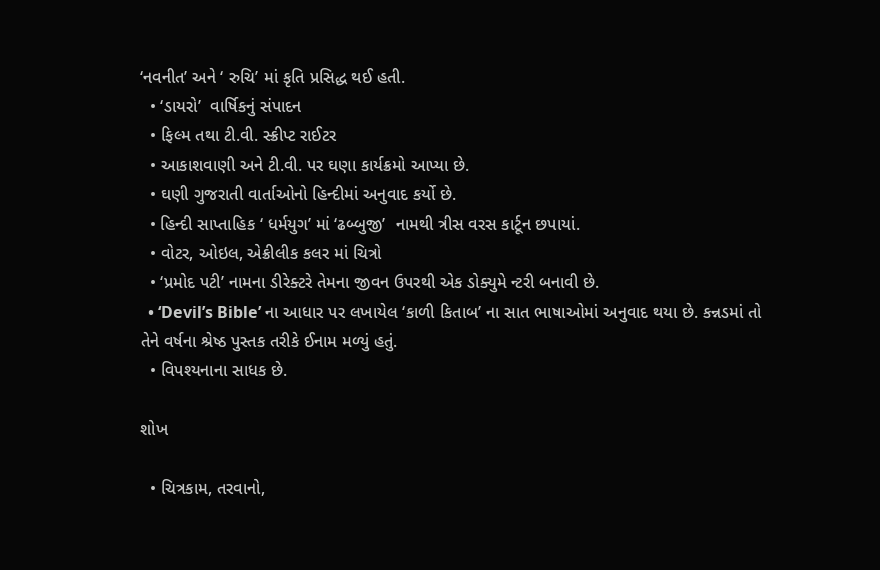‘નવનીત’ અને ‘ રુચિ’ માં કૃતિ પ્રસિદ્ધ થઈ હતી.
  • ‘ડાયરો’  વાર્ષિકનું સંપાદન
  • ફિલ્મ તથા ટી.વી. સ્ક્રીપ્ટ રાઈટર
  • આકાશવાણી અને ટી.વી. પર ઘણા કાર્યક્રમો આપ્યા છે.
  • ઘણી ગુજરાતી વાર્તાઓનો હિન્દીમાં અનુવાદ કર્યો છે.
  • હિન્દી સાપ્તાહિક ‘ ધર્મયુગ’ માં ‘ઢબ્બુજી’  નામથી ત્રીસ વરસ કાર્ટૂન છપાયાં.
  • વોટર, ઓઇલ, એક્રીલીક કલર માં ચિત્રો
  • ‘પ્રમોદ પટી’ નામના ડીરેક્ટરે તેમના જીવન ઉપરથી એક ડોક્યુમે ન્ટરી બનાવી છે.
  • ‘Devil’s Bible’ ના આધાર પર લખાયેલ ‘કાળી કિતાબ’ ના સાત ભાષાઓમાં અનુવાદ થયા છે. કન્નડમાં તો તેને વર્ષના શ્રેષ્ઠ પુસ્તક તરીકે ઈનામ મળ્યું હતું.
  • વિપશ્યનાના સાધક છે.

શોખ

  • ચિત્રકામ, તરવાનો,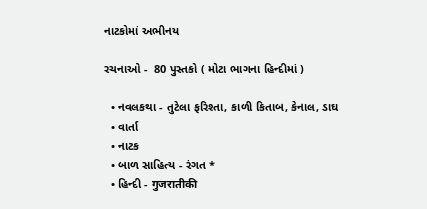નાટકોમાં અભીનય

રચનાઓ -  80 પુસ્તકો ( મોટા ભાગના હિન્દીમાં )

  • નવલકથા - તુટેલા ફરિશ્તા, કાળી કિતાબ, કેનાલ, ડાઘ
  • વાર્તા
  • નાટક
  • બાળ સાહિત્ય - રંગત *
  • હિન્દી - गुजरातीकी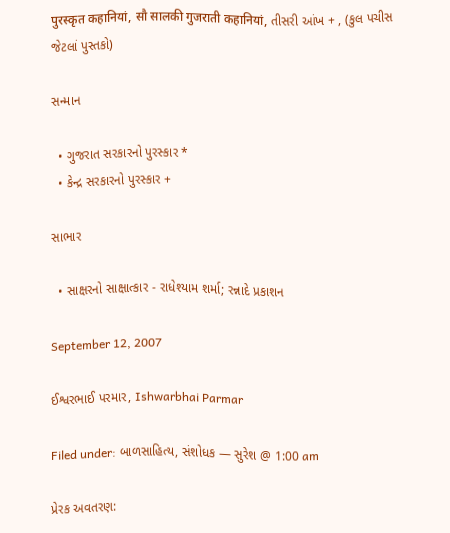पुरस्कृत कहानियां, सौ सालकी गुजराती कहानियां, તીસરી આંખ + , (કુલ પચીસ જેટલાં પુસ્તકો)

સન્માન

  • ગુજરાત સરકારનો પુરસ્કાર *
  • કેન્દ્ર સરકારનો પુરસ્કાર +

સાભાર

  • સાક્ષરનો સાક્ષાત્કાર - રાધેશ્યામ શર્મા; રન્નાદે પ્રકાશન

September 12, 2007

ઈશ્વરભાઈ પરમાર, Ishwarbhai Parmar

Filed under: બાળસાહિત્ય, સંશોધક — સુરેશ @ 1:00 am

પ્રેરક અવતરણ: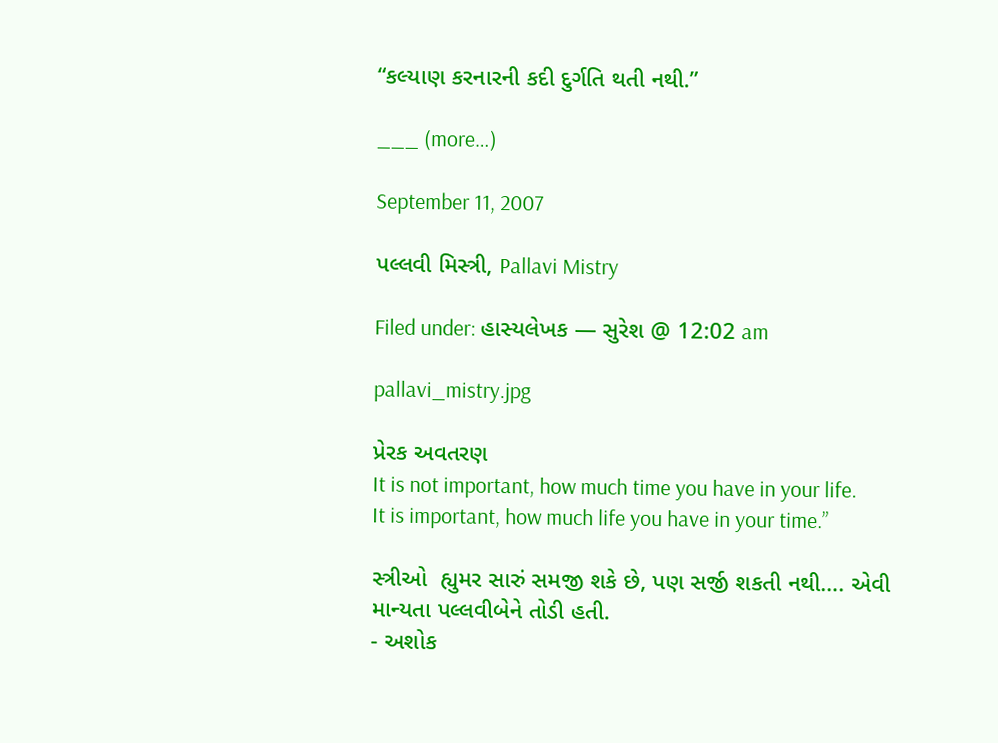“કલ્યાણ કરનારની કદી દુર્ગતિ થતી નથી.”

___ (more…)

September 11, 2007

પલ્લવી મિસ્ત્રી, Pallavi Mistry

Filed under: હાસ્યલેખક — સુરેશ @ 12:02 am

pallavi_mistry.jpg

પ્રેરક અવતરણ
It is not important, how much time you have in your life.
It is important, how much life you have in your time.”

સ્ત્રીઓ  હ્યુમર સારું સમજી શકે છે, પણ સર્જી શકતી નથી…. એવી  માન્યતા પલ્લવીબેને તોડી હતી.
- અશોક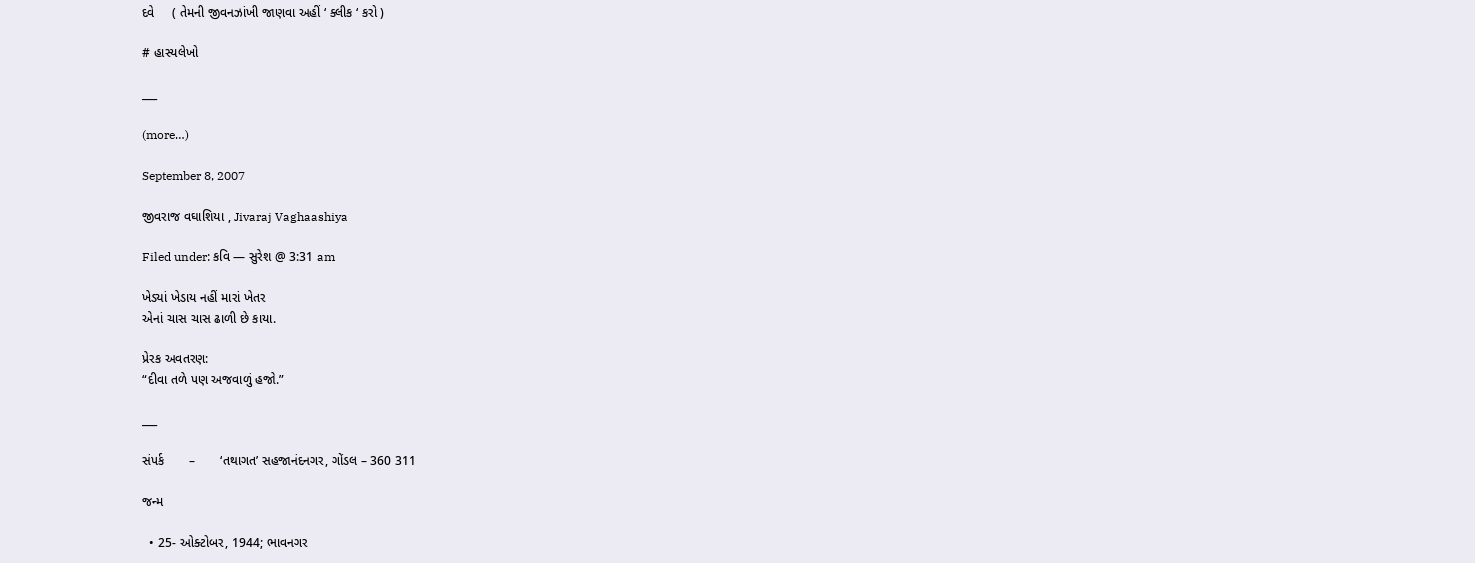દવે     ( તેમની જીવનઝાંખી જાણવા અહીં ‘ ક્લીક ‘ કરો )

# હાસ્યલેખો

___

(more…)

September 8, 2007

જીવરાજ વઘાશિયા , Jivaraj Vaghaashiya

Filed under: કવિ — સુરેશ @ 3:31 am

ખેડ્યાં ખેડાય નહીં મારાં ખેતર
એનાં ચાસ ચાસ ઢાળી છે કાયા.

પ્રેરક અવતરણ:
“દીવા તળે પણ અજવાળું હજો.”

___

સંપર્ક       –       ‘તથાગત’ સહજાનંદનગર, ગોંડલ – 360 311

જન્મ

  • 25- ઓક્ટોબર, 1944; ભાવનગર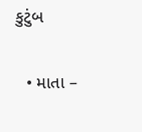કુટુંબ

  • માતા –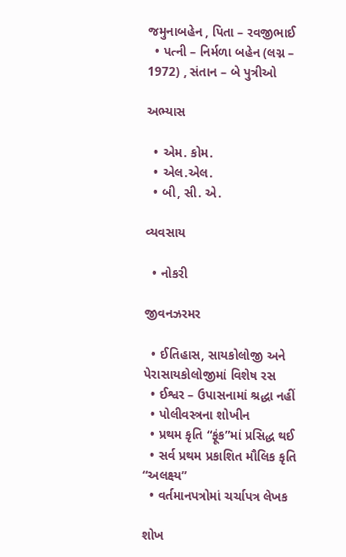જમુનાબહેન , પિતા – રવજીભાઈ
  • પત્ની – નિર્મળા બહેન (લગ્ન – 1972) , સંતાન – બે પુત્રીઓ

અભ્યાસ

  • એમ. કોમ.
  • એલ.એલ.
  • બી, સી. એ.

વ્યવસાય

  • નોકરી

જીવનઝરમર

  • ઈતિહાસ, સાયકોલોજી અને પેરાસાયકોલોજીમાં વિશેષ રસ
  • ઈશ્વર – ઉપાસનામાં શ્રદ્ધા નહીં
  • પોલીવસ્ત્રના શોખીન
  • પ્રથમ કૃતિ “ફૂંક”માં પ્રસિદ્ધ થઈ
  • સર્વ પ્રથમ પ્રકાશિત મૌલિક કૃતિ “અલક્ષ્ય”
  • વર્તમાનપત્રોમાં ચર્ચાપત્ર લેખક

શોખ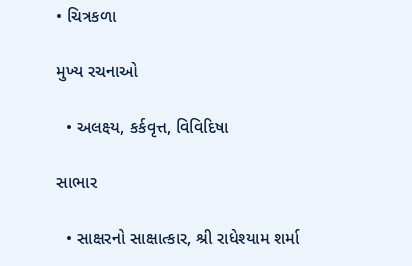• ચિત્રકળા

મુખ્ય રચનાઓ

  • અલક્ષ્ય, કર્કવૃત્ત, વિવિદિષા

સાભાર

  • સાક્ષરનો સાક્ષાત્કાર, શ્રી રાધેશ્યામ શર્મા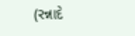(રન્નાદે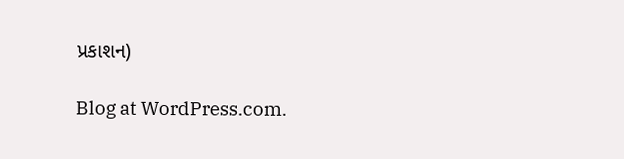પ્રકાશન)

Blog at WordPress.com.